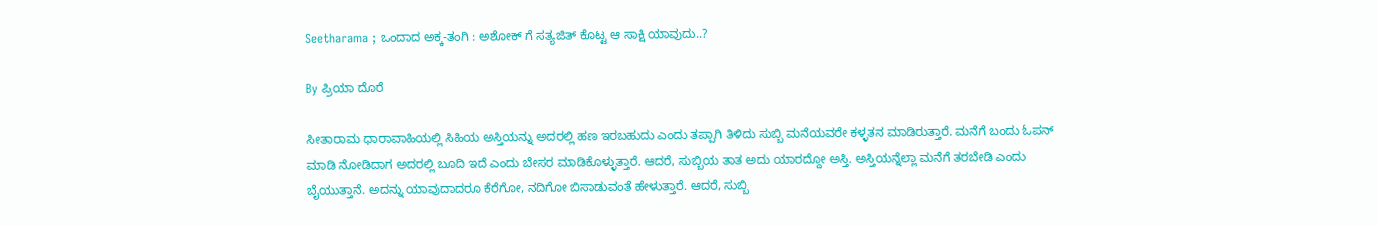Seetharama ; ಒಂದಾದ ಅಕ್ಕ-ತಂಗಿ : ಅಶೋಕ್ ಗೆ ಸತ್ಯಜಿತ್ ಕೊಟ್ಟ ಆ ಸಾಕ್ಷಿ ಯಾವುದು..?

By ಪ್ರಿಯಾ ದೊರೆ

ಸೀತಾರಾಮ ಧಾರಾವಾಹಿಯಲ್ಲಿ ಸಿಹಿಯ ಅಸ್ತಿಯನ್ನು ಅದರಲ್ಲಿ ಹಣ ಇರಬಹುದು ಎಂದು ತಪ್ಪಾಗಿ ತಿಳಿದು ಸುಬ್ಬಿ ಮನೆಯವರೇ ಕಳ್ಳತನ ಮಾಡಿರುತ್ತಾರೆ. ಮನೆಗೆ ಬಂದು ಓಪನ್ ಮಾಡಿ ನೋಡಿದಾಗ ಅದರಲ್ಲಿ ಬೂದಿ ಇದೆ ಎಂದು ಬೇಸರ ಮಾಡಿಕೊಳ್ಳುತ್ತಾರೆ. ಆದರೆ, ಸುಬ್ಬಿಯ ತಾತ ಅದು ಯಾರದ್ದೋ ಅಸ್ತಿ. ಅಸ್ತಿಯನ್ನೆಲ್ಲಾ ಮನೆಗೆ ತರಬೇಡಿ ಎಂದು ಬೈಯುತ್ತಾನೆ. ಅದನ್ನು ಯಾವುದಾದರೂ ಕೆರೆಗೋ, ನದಿಗೋ ಬಿಸಾಡುವಂತೆ ಹೇಳುತ್ತಾರೆ. ಆದರೆ, ಸುಬ್ಬಿ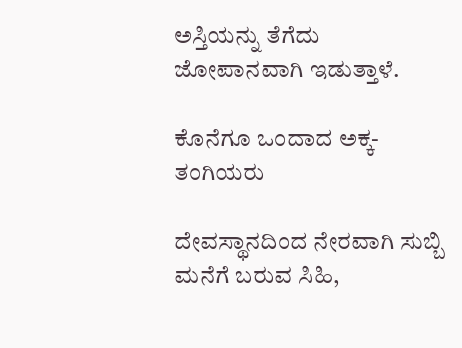ಅಸ್ತಿಯನ್ನು ತೆಗೆದು ಜೋಪಾನವಾಗಿ ಇಡುತ್ತಾಳೆ.

ಕೊನೆಗೂ ಒಂದಾದ ಅಕ್ಕ-ತಂಗಿಯರು

ದೇವಸ್ಥಾನದಿಂದ ನೇರವಾಗಿ ಸುಬ್ಬಿ ಮನೆಗೆ ಬರುವ ಸಿಹಿ,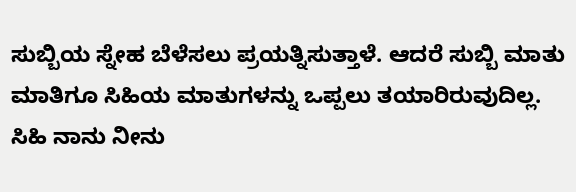ಸುಬ್ಬಿಯ ಸ್ನೇಹ ಬೆಳೆಸಲು ಪ್ರಯತ್ನಿಸುತ್ತಾಳೆ. ಆದರೆ ಸುಬ್ಬಿ ಮಾತು ಮಾತಿಗೂ ಸಿಹಿಯ ಮಾತುಗಳನ್ನು ಒಪ್ಪಲು ತಯಾರಿರುವುದಿಲ್ಲ. ಸಿಹಿ ನಾನು ನೀನು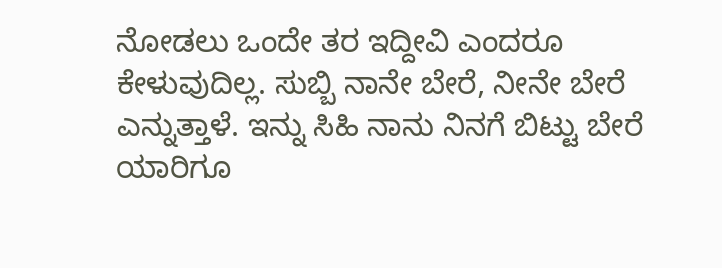ನೋಡಲು ಒಂದೇ ತರ ಇದ್ದೀವಿ ಎಂದರೂ ಕೇಳುವುದಿಲ್ಲ. ಸುಬ್ಬಿ ನಾನೇ ಬೇರೆ, ನೀನೇ ಬೇರೆ ಎನ್ನುತ್ತಾಳೆ. ಇನ್ನು ಸಿಹಿ ನಾನು ನಿನಗೆ ಬಿಟ್ಟು ಬೇರೆ ಯಾರಿಗೂ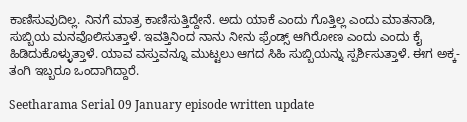ಕಾಣಿಸುವುದಿಲ್ಲ. ನಿನಗೆ ಮಾತ್ರ ಕಾಣಿಸುತ್ತಿದ್ದೇನೆ. ಅದು ಯಾಕೆ ಎಂದು ಗೊತ್ತಿಲ್ಲ ಎಂದು ಮಾತನಾಡಿ, ಸುಬ್ಬಿಯ ಮನವೊಲಿಸುತ್ತಾಳೆ. ಇವತ್ತಿನಿಂದ ನಾನು ನೀನು ಫ್ರೆಂಡ್ಸ್ ಆಗಿರೋಣ ಎಂದು ಎಂದು ಕೈ ಹಿಡಿದುಕೊಳ್ಳುತ್ತಾಳೆ. ಯಾವ ವಸ್ತುವನ್ನೂ ಮುಟ್ಟಲು ಆಗದ ಸಿಹಿ ಸುಬ್ಬಿಯನ್ನು ಸ್ಪರ್ಶಿಸುತ್ತಾಳೆ. ಈಗ ಅಕ್ಕ-ತಂಗಿ ಇಬ್ಬರೂ ಒಂದಾಗಿದ್ದಾರೆ.

Seetharama Serial 09 January episode written update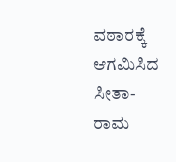ವಠಾರಕ್ಕೆ ಆಗಮಿಸಿದ ಸೀತಾ-ರಾಮ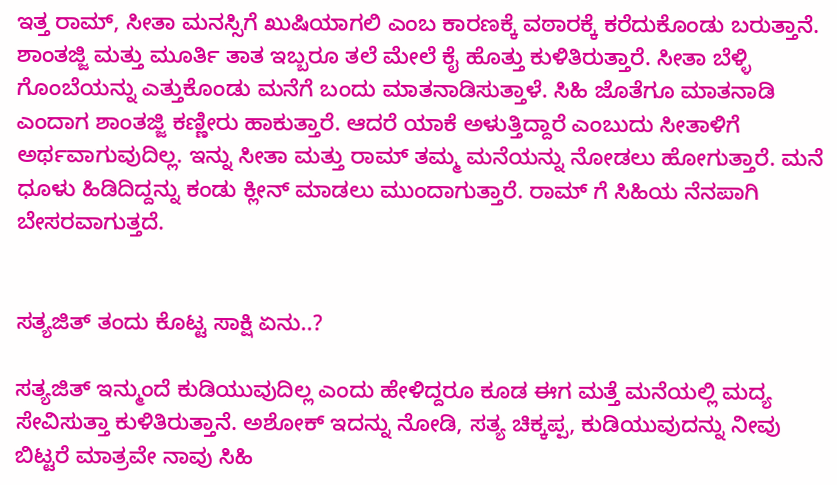ಇತ್ತ ರಾಮ್, ಸೀತಾ ಮನಸ್ಸಿಗೆ ಖುಷಿಯಾಗಲಿ ಎಂಬ ಕಾರಣಕ್ಕೆ ವಠಾರಕ್ಕೆ ಕರೆದುಕೊಂಡು ಬರುತ್ತಾನೆ. ಶಾಂತಜ್ಜಿ ಮತ್ತು ಮೂರ್ತಿ ತಾತ ಇಬ್ಬರೂ ತಲೆ ಮೇಲೆ ಕೈ ಹೊತ್ತು ಕುಳಿತಿರುತ್ತಾರೆ. ಸೀತಾ ಬೆಳ್ಳಿ ಗೊಂಬೆಯನ್ನು ಎತ್ತುಕೊಂಡು ಮನೆಗೆ ಬಂದು ಮಾತನಾಡಿಸುತ್ತಾಳೆ. ಸಿಹಿ ಜೊತೆಗೂ ಮಾತನಾಡಿ ಎಂದಾಗ ಶಾಂತಜ್ಜಿ ಕಣ್ಣೀರು ಹಾಕುತ್ತಾರೆ. ಆದರೆ ಯಾಕೆ ಅಳುತ್ತಿದ್ದಾರೆ ಎಂಬುದು ಸೀತಾಳಿಗೆ ಅರ್ಥವಾಗುವುದಿಲ್ಲ. ಇನ್ನು ಸೀತಾ ಮತ್ತು ರಾಮ್ ತಮ್ಮ ಮನೆಯನ್ನು ನೋಡಲು ಹೋಗುತ್ತಾರೆ. ಮನೆ ಧೂಳು ಹಿಡಿದಿದ್ದನ್ನು ಕಂಡು ಕ್ಲೀನ್ ಮಾಡಲು ಮುಂದಾಗುತ್ತಾರೆ. ರಾಮ್ ಗೆ ಸಿಹಿಯ ನೆನಪಾಗಿ ಬೇಸರವಾಗುತ್ತದೆ.


ಸತ್ಯಜಿತ್ ತಂದು ಕೊಟ್ಟ ಸಾಕ್ಷಿ ಏನು..?

ಸತ್ಯಜಿತ್ ಇನ್ಮುಂದೆ ಕುಡಿಯುವುದಿಲ್ಲ ಎಂದು ಹೇಳಿದ್ದರೂ ಕೂಡ ಈಗ ಮತ್ತೆ ಮನೆಯಲ್ಲಿ ಮದ್ಯ ಸೇವಿಸುತ್ತಾ ಕುಳಿತಿರುತ್ತಾನೆ. ಅಶೋಕ್ ಇದನ್ನು ನೋಡಿ, ಸತ್ಯ ಚಿಕ್ಕಪ್ಪ, ಕುಡಿಯುವುದನ್ನು ನೀವು ಬಿಟ್ಟರೆ ಮಾತ್ರವೇ ನಾವು ಸಿಹಿ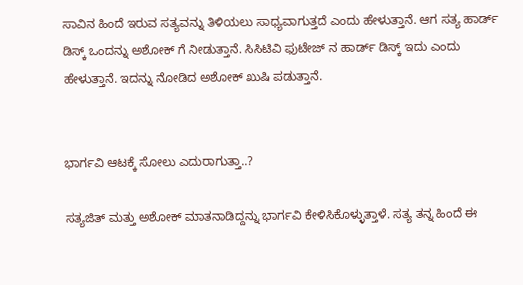ಸಾವಿನ ಹಿಂದೆ ಇರುವ ಸತ್ಯವನ್ನು ತಿಳಿಯಲು ಸಾಧ್ಯವಾಗುತ್ತದೆ ಎಂದು ಹೇಳುತ್ತಾನೆ. ಆಗ ಸತ್ಯ ಹಾರ್ಡ್ ಡಿಸ್ಕ್ ಒಂದನ್ನು ಅಶೋಕ್ ಗೆ ನೀಡುತ್ತಾನೆ. ಸಿಸಿಟಿವಿ ಫುಟೇಜ್ ನ ಹಾರ್ಡ್ ಡಿಸ್ಕ್ ಇದು ಎಂದು ಹೇಳುತ್ತಾನೆ. ಇದನ್ನು ನೋಡಿದ ಅಶೋಕ್ ಖುಷಿ ಪಡುತ್ತಾನೆ.


ಭಾರ್ಗವಿ ಆಟಕ್ಕೆ ಸೋಲು ಎದುರಾಗುತ್ತಾ..?

ಸತ್ಯಜಿತ್ ಮತ್ತು ಅಶೋಕ್ ಮಾತನಾಡಿದ್ದನ್ನು ಭಾರ್ಗವಿ ಕೇಳಿಸಿಕೊಳ್ಳುತ್ತಾಳೆ. ಸತ್ಯ ತನ್ನ ಹಿಂದೆ ಈ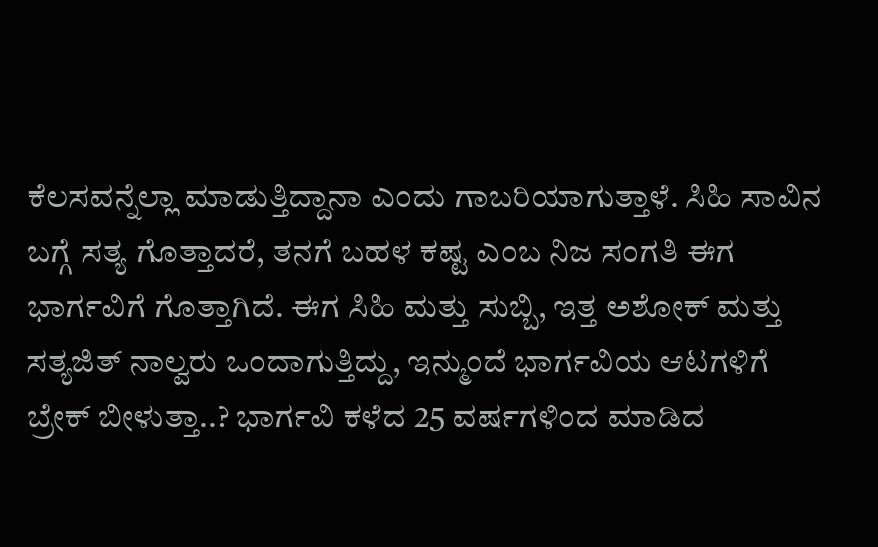ಕೆಲಸವನ್ನೆಲ್ಲಾ ಮಾಡುತ್ತಿದ್ದಾನಾ ಎಂದು ಗಾಬರಿಯಾಗುತ್ತಾಳೆ. ಸಿಹಿ ಸಾವಿನ ಬಗ್ಗೆ ಸತ್ಯ ಗೊತ್ತಾದರೆ, ತನಗೆ ಬಹಳ ಕಷ್ಟ ಎಂಬ ನಿಜ ಸಂಗತಿ ಈಗ ಭಾರ್ಗವಿಗೆ ಗೊತ್ತಾಗಿದೆ. ಈಗ ಸಿಹಿ ಮತ್ತು ಸುಬ್ಬಿ, ಇತ್ತ ಅಶೋಕ್ ಮತ್ತು ಸತ್ಯಜಿತ್ ನಾಲ್ವರು ಒಂದಾಗುತ್ತಿದ್ದು, ಇನ್ಮುಂದೆ ಭಾರ್ಗವಿಯ ಆಟಗಳಿಗೆ ಬ್ರೇಕ್ ಬೀಳುತ್ತಾ..? ಭಾರ್ಗವಿ ಕಳೆದ 25 ವರ್ಷಗಳಿಂದ ಮಾಡಿದ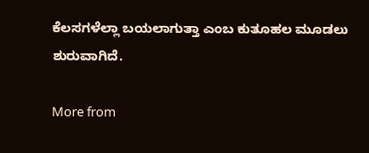ಕೆಲಸಗಳೆಲ್ಲಾ ಬಯಲಾಗುತ್ತಾ ಎಂಬ ಕುತೂಹಲ ಮೂಡಲು ಶುರುವಾಗಿದೆ.

More from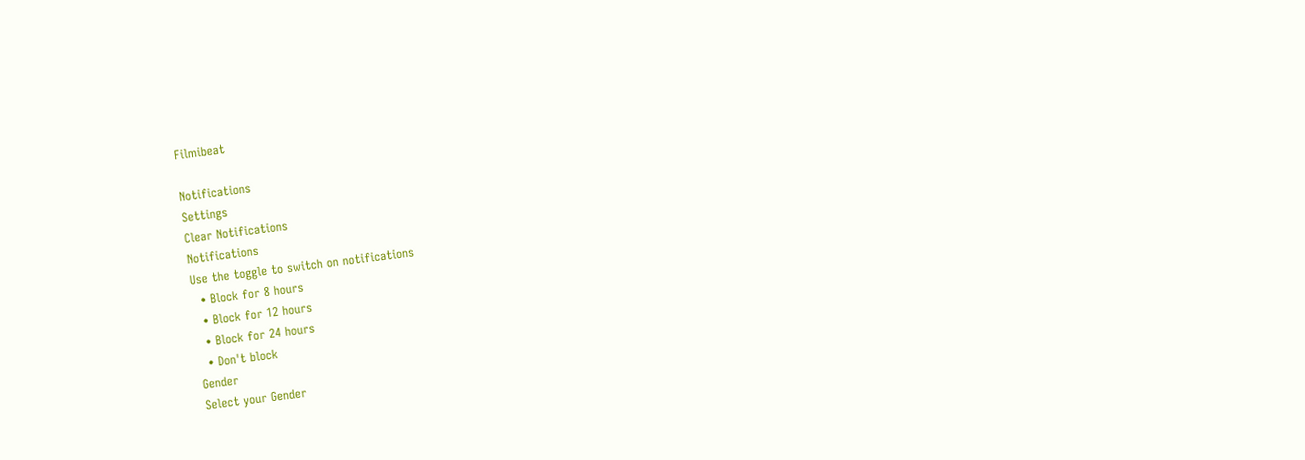Filmibeat

Notifications
Settings
Clear Notifications
Notifications
Use the toggle to switch on notifications
  • Block for 8 hours
  • Block for 12 hours
  • Block for 24 hours
  • Don't block
Gender
Select your Gender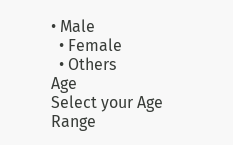• Male
  • Female
  • Others
Age
Select your Age Range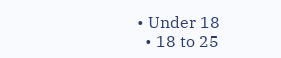• Under 18
  • 18 to 25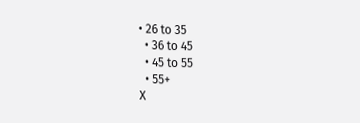• 26 to 35
  • 36 to 45
  • 45 to 55
  • 55+
X